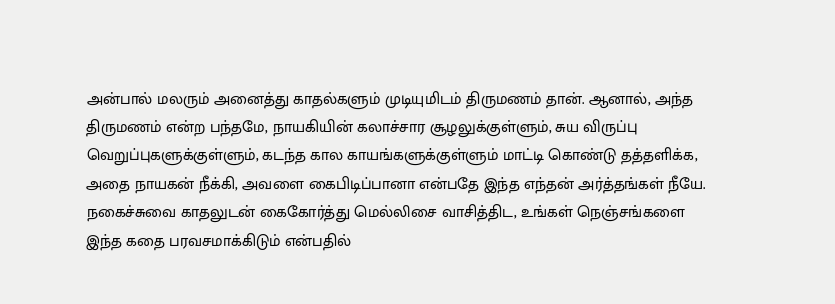அன்பால் மலரும் அனைத்து காதல்களும் முடியுமிடம் திருமணம் தான். ஆனால், அந்த திருமணம் என்ற பந்தமே, நாயகியின் கலாச்சார சூழலுக்குள்ளும், சுய விருப்பு வெறுப்புகளுக்குள்ளும், கடந்த கால காயங்களுக்குள்ளும் மாட்டி கொண்டு தத்தளிக்க, அதை நாயகன் நீக்கி, அவளை கைபிடிப்பானா என்பதே இந்த எந்தன் அர்த்தங்கள் நீயே. நகைச்சுவை காதலுடன் கைகோர்த்து மெல்லிசை வாசித்திட, உங்கள் நெஞ்சங்களை இந்த கதை பரவசமாக்கிடும் என்பதில்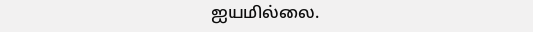ஐயமில்லை.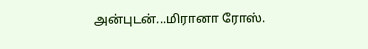அன்புடன்...மிரானா ரோஸ்.